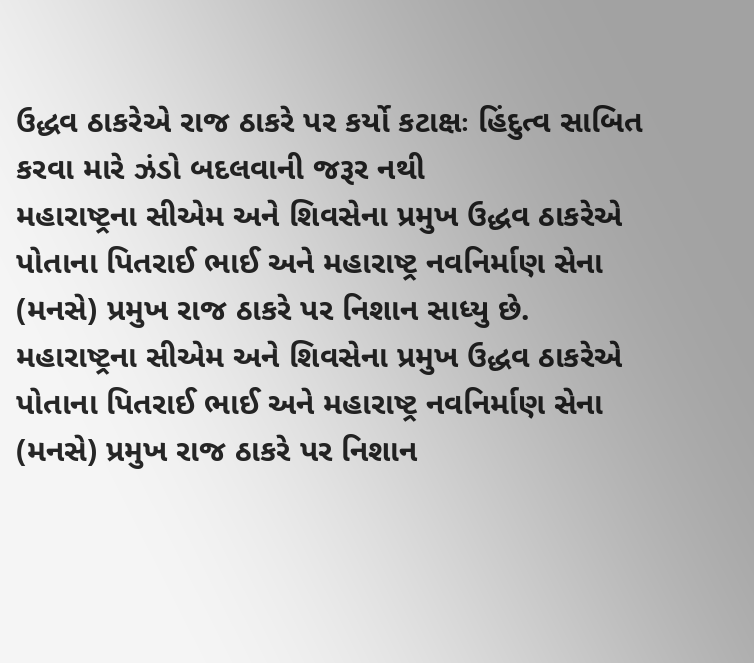ઉદ્ધવ ઠાકરેએ રાજ ઠાકરે પર કર્યો કટાક્ષઃ હિંદુત્વ સાબિત કરવા મારે ઝંડો બદલવાની જરૂર નથી
મહારાષ્ટ્રના સીએમ અને શિવસેના પ્રમુખ ઉદ્ધવ ઠાકરેએ પોતાના પિતરાઈ ભાઈ અને મહારાષ્ટ્ર નવનિર્માણ સેના (મનસે) પ્રમુખ રાજ ઠાકરે પર નિશાન સાધ્યુ છે.
મહારાષ્ટ્રના સીએમ અને શિવસેના પ્રમુખ ઉદ્ધવ ઠાકરેએ પોતાના પિતરાઈ ભાઈ અને મહારાષ્ટ્ર નવનિર્માણ સેના (મનસે) પ્રમુખ રાજ ઠાકરે પર નિશાન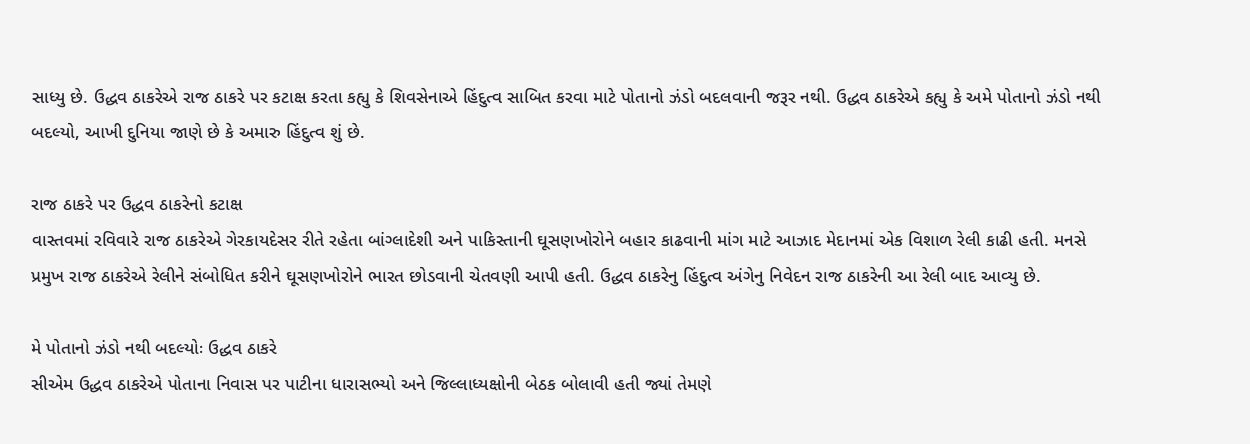સાધ્યુ છે. ઉદ્ધવ ઠાકરેએ રાજ ઠાકરે પર કટાક્ષ કરતા કહ્યુ કે શિવસેનાએ હિંદુત્વ સાબિત કરવા માટે પોતાનો ઝંડો બદલવાની જરૂર નથી. ઉદ્ધવ ઠાકરેએ કહ્યુ કે અમે પોતાનો ઝંડો નથી બદલ્યો, આખી દુનિયા જાણે છે કે અમારુ હિંદુત્વ શું છે.

રાજ ઠાકરે પર ઉદ્ધવ ઠાકરેનો કટાક્ષ
વાસ્તવમાં રવિવારે રાજ ઠાકરેએ ગેરકાયદેસર રીતે રહેતા બાંગ્લાદેશી અને પાકિસ્તાની ઘૂસણખોરોને બહાર કાઢવાની માંગ માટે આઝાદ મેદાનમાં એક વિશાળ રેલી કાઢી હતી. મનસે પ્રમુખ રાજ ઠાકરેએ રેલીને સંબોધિત કરીને ઘૂસણખોરોને ભારત છોડવાની ચેતવણી આપી હતી. ઉદ્ધવ ઠાકરેનુ હિંદુત્વ અંગેનુ નિવેદન રાજ ઠાકરેની આ રેલી બાદ આવ્યુ છે.

મે પોતાનો ઝંડો નથી બદલ્યોઃ ઉદ્ધવ ઠાકરે
સીએમ ઉદ્ધવ ઠાકરેએ પોતાના નિવાસ પર પાટીના ધારાસભ્યો અને જિલ્લાધ્યક્ષોની બેઠક બોલાવી હતી જ્યાં તેમણે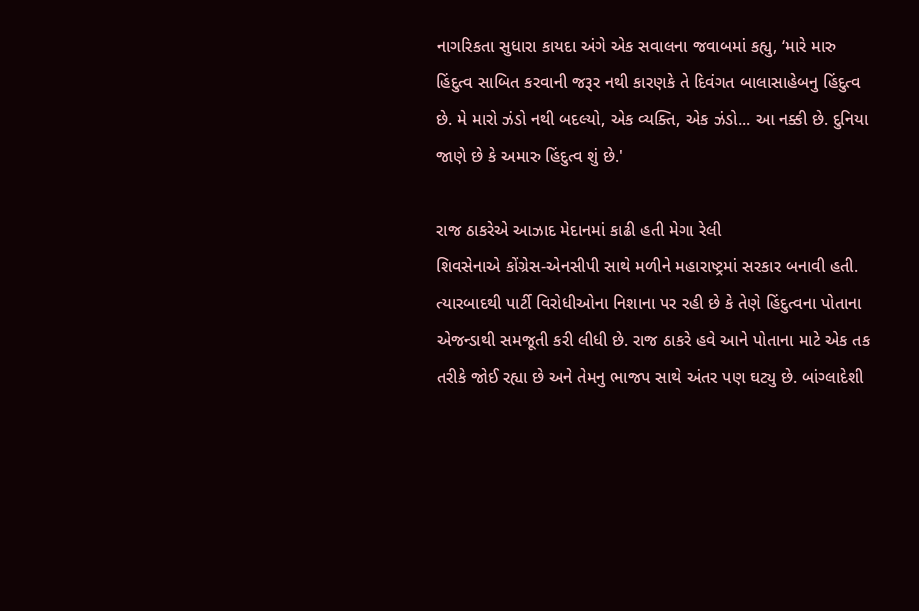નાગરિકતા સુધારા કાયદા અંગે એક સવાલના જવાબમાં કહ્યુ, ‘મારે મારુ હિંદુત્વ સાબિત કરવાની જરૂર નથી કારણકે તે દિવંગત બાલાસાહેબનુ હિંદુત્વ છે. મે મારો ઝંડો નથી બદલ્યો, એક વ્યક્તિ, એક ઝંડો... આ નક્કી છે. દુનિયા જાણે છે કે અમારુ હિંદુત્વ શું છે.'

રાજ ઠાકરેએ આઝાદ મેદાનમાં કાઢી હતી મેગા રેલી
શિવસેનાએ કોંગ્રેસ-એનસીપી સાથે મળીને મહારાષ્ટ્રમાં સરકાર બનાવી હતી. ત્યારબાદથી પાર્ટી વિરોધીઓના નિશાના પર રહી છે કે તેણે હિંદુત્વના પોતાના એજન્ડાથી સમજૂતી કરી લીધી છે. રાજ ઠાકરે હવે આને પોતાના માટે એક તક તરીકે જોઈ રહ્યા છે અને તેમનુ ભાજપ સાથે અંતર પણ ઘટ્યુ છે. બાંગ્લાદેશી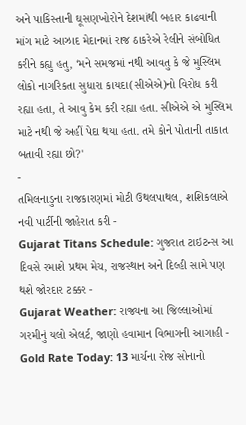અને પાકિસ્તાની ઘૂસણખોરોને દેશમાંથી બહાર કાઢવાની માંગ માટે આઝાદ મેદાનમાં રાજ ઠાકરેએ રેલીને સંબોધિત કરીને કહ્યુ હતુ, ‘મને સમજમાં નથી આવતુ કે જે મુસ્લિમ લોકો નાગરિકતા સુધારા કાયદા(સીએએ)નો વિરોધ કરી રહ્યા હતા, તે આવુ કેમ કરી રહ્યા હતા. સીએએ એ મુસ્લિમ માટે નથી જે અહીં પેદા થયા હતા. તમે કોને પોતાની તાકાત બતાવી રહ્યા છો?'
-
તમિલનાડુના રાજકારણમાં મોટી ઉથલપાથલ, શશિકલાએ નવી પાર્ટીની જાહેરાત કરી -
Gujarat Titans Schedule: ગુજરાત ટાઇટન્સ આ દિવસે રમાશે પ્રથમ મેચ, રાજસ્થાન અને દિલ્હી સામે પણ થશે જોરદાર ટક્કર -
Gujarat Weather: રાજ્યના આ જિલ્લાઓમાં ગરમીનું યલો એલર્ટ, જાણો હવામાન વિભાગની આગાહી -
Gold Rate Today: 13 માર્ચના રોજ સોનાનો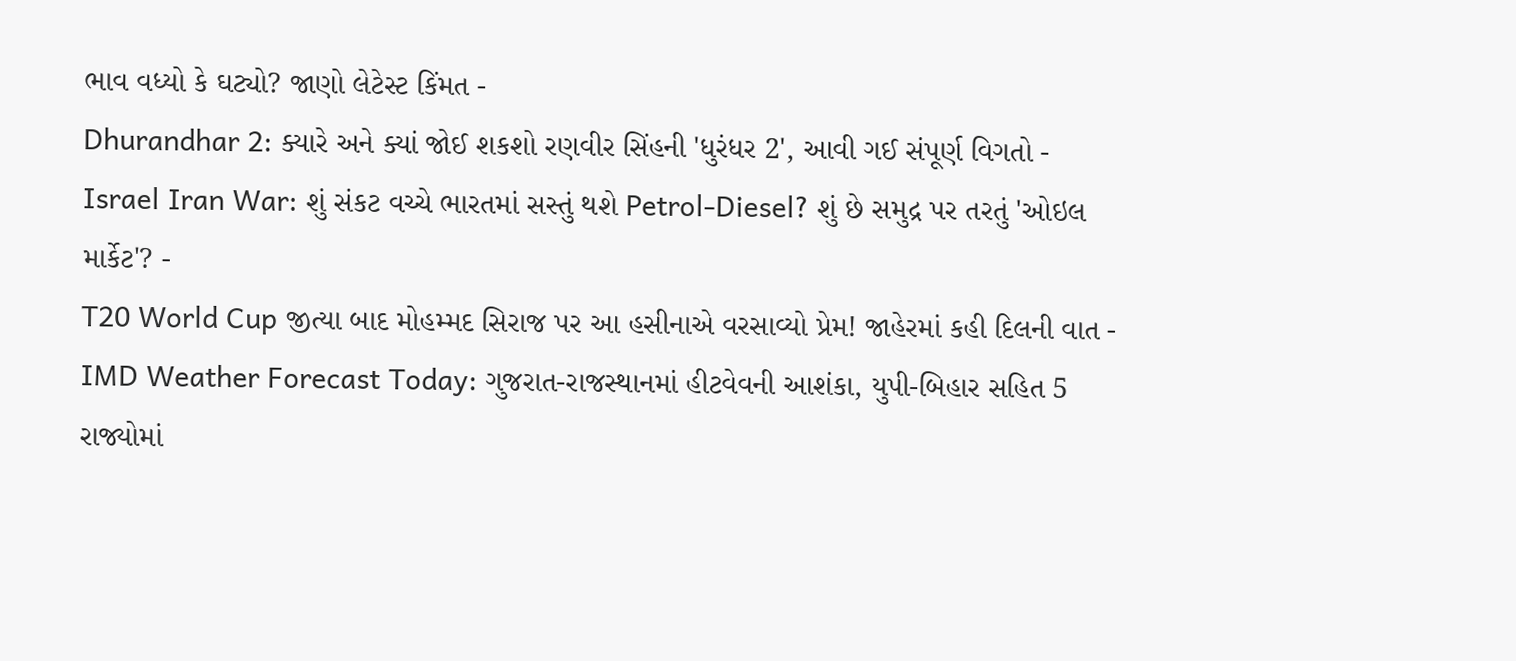ભાવ વધ્યો કે ઘટ્યો? જાણો લેટેસ્ટ કિંમત -
Dhurandhar 2: ક્યારે અને ક્યાં જોઈ શકશો રણવીર સિંહની 'ધુરંધર 2', આવી ગઈ સંપૂર્ણ વિગતો -
Israel Iran War: શું સંકટ વચ્ચે ભારતમાં સસ્તું થશે Petrol-Diesel? શું છે સમુદ્ર પર તરતું 'ઓઇલ માર્કેટ'? -
T20 World Cup જીત્યા બાદ મોહમ્મદ સિરાજ પર આ હસીનાએ વરસાવ્યો પ્રેમ! જાહેરમાં કહી દિલની વાત -
IMD Weather Forecast Today: ગુજરાત-રાજસ્થાનમાં હીટવેવની આશંકા, યુપી-બિહાર સહિત 5 રાજ્યોમાં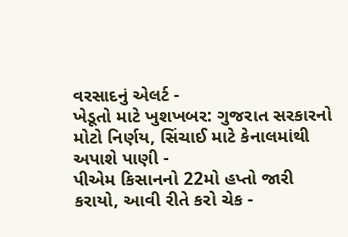વરસાદનું એલર્ટ -
ખેડૂતો માટે ખુશખબર: ગુજરાત સરકારનો મોટો નિર્ણય, સિંચાઈ માટે કેનાલમાંથી અપાશે પાણી -
પીએમ કિસાનનો 22મો હપ્તો જારી કરાયો, આવી રીતે કરો ચેક -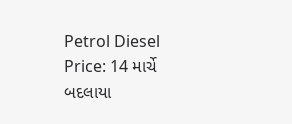Petrol Diesel Price: 14 માર્ચે બદલાયા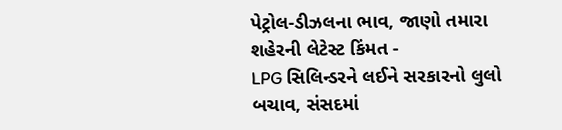પેટ્રોલ-ડીઝલના ભાવ, જાણો તમારા શહેરની લેટેસ્ટ કિંમત -
LPG સિલિન્ડરને લઈને સરકારનો લુલો બચાવ, સંસદમાં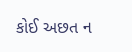કોઈ અછત ન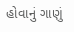હોવાનું ગાણું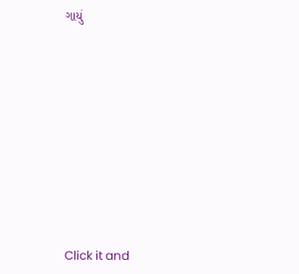ગાયું










Click it and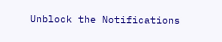Unblock the Notifications